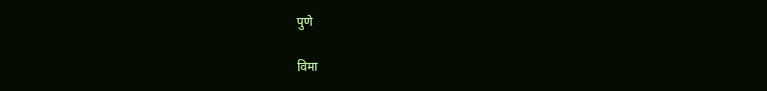पुणे

विमा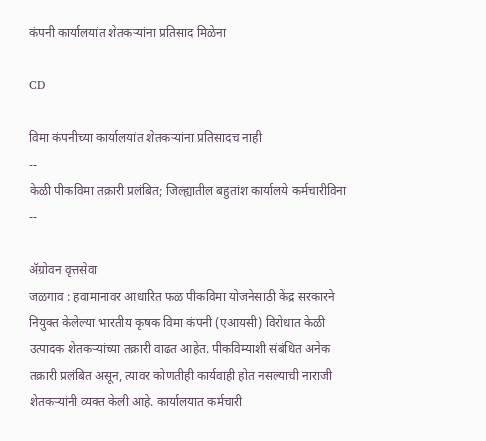कंपनी कार्यालयांत शेतकऱ्यांना प्रतिसाद मिळेना

CD

विमा कंपनीच्या कार्यालयांत शेतकऱ्यांना प्रतिसादच नाही
--
केळी पीकविमा तक्रारी प्रलंबित; जिल्ह्यातील बहुतांश कार्यालये कर्मचारीविना
--

ॲग्रोवन वृत्तसेवा
जळगाव : हवामानावर आधारित फळ पीकविमा योजनेसाठी केंद्र सरकारने नियुक्त केलेल्या भारतीय कृषक विमा कंपनी (एआयसी) विरोधात केळी उत्पादक शेतकऱ्यांच्या तक्रारी वाढत आहेत. पीकविम्याशी संबंधित अनेक तक्रारी प्रलंबित असून, त्यावर कोणतीही कार्यवाही होत नसल्याची नाराजी शेतकऱ्यांनी व्यक्त केली आहे. कार्यालयात कर्मचारी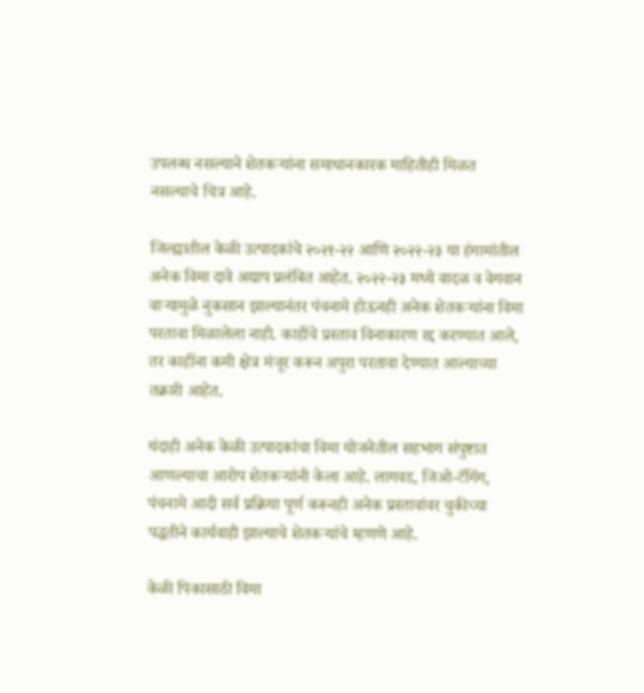उपलब्ध नसल्याने शेतकऱ्यांना समाधानकारक माहितीही मिळत नसल्याचे चित्र आहे.

जिल्ह्यातील केळी उत्पादकांचे २०२१-२२ आणि २०२२-२३ या हंगामांतील अनेक विमा दावे अद्याप प्रलंबित आहेत. २०२२-२३ मध्ये वादळ व वेगवान वाऱ्यामुळे नुकसान झाल्यानंतर पंचनामे होऊनही अनेक शेतकऱ्यांना विमा परतावा मिळालेला नाही. काहींचे प्रस्ताव विनाकारण रद्द करण्यात आले, तर काहींना कमी क्षेत्र मंजूर करून अपुरा परतावा देण्यात आल्याच्या तक्रारी आहेत.

यंदाही अनेक केळी उत्पादकांचा विमा योजनेतील सहभाग संपुष्टात आणल्याचा आरोप शेतकऱ्यांनी केला आहे. लागवड, जिओ-टॅगिंग, पंचनामे आदी सर्व प्रक्रिया पूर्ण करूनही अनेक प्रस्तावांवर चुकीच्या पद्धतीने कार्यवाही झाल्याचे शेतकऱ्यांचे म्हणणे आहे.

केळी पिकासाठी विमा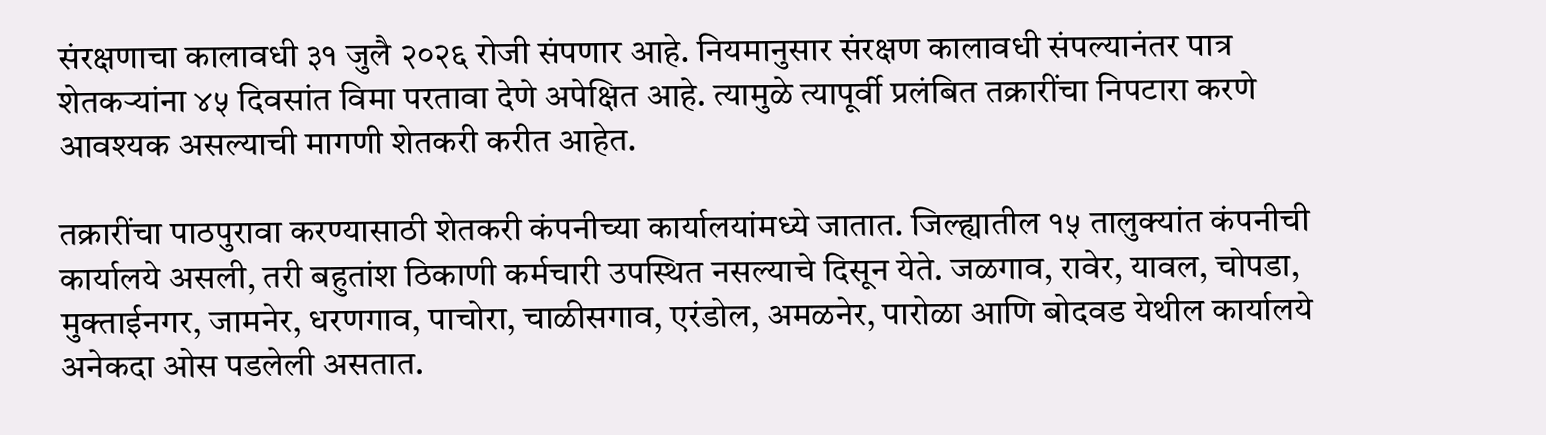संरक्षणाचा कालावधी ३१ जुलै २०२६ रोजी संपणार आहे. नियमानुसार संरक्षण कालावधी संपल्यानंतर पात्र शेतकऱ्यांना ४५ दिवसांत विमा परतावा देणे अपेक्षित आहे. त्यामुळे त्यापूर्वी प्रलंबित तक्रारींचा निपटारा करणे आवश्यक असल्याची मागणी शेतकरी करीत आहेत.

तक्रारींचा पाठपुरावा करण्यासाठी शेतकरी कंपनीच्या कार्यालयांमध्ये जातात. जिल्ह्यातील १५ तालुक्यांत कंपनीची कार्यालये असली, तरी बहुतांश ठिकाणी कर्मचारी उपस्थित नसल्याचे दिसून येते. जळगाव, रावेर, यावल, चोपडा, मुक्ताईनगर, जामनेर, धरणगाव, पाचोरा, चाळीसगाव, एरंडोल, अमळनेर, पारोळा आणि बोदवड येथील कार्यालये अनेकदा ओस पडलेली असतात.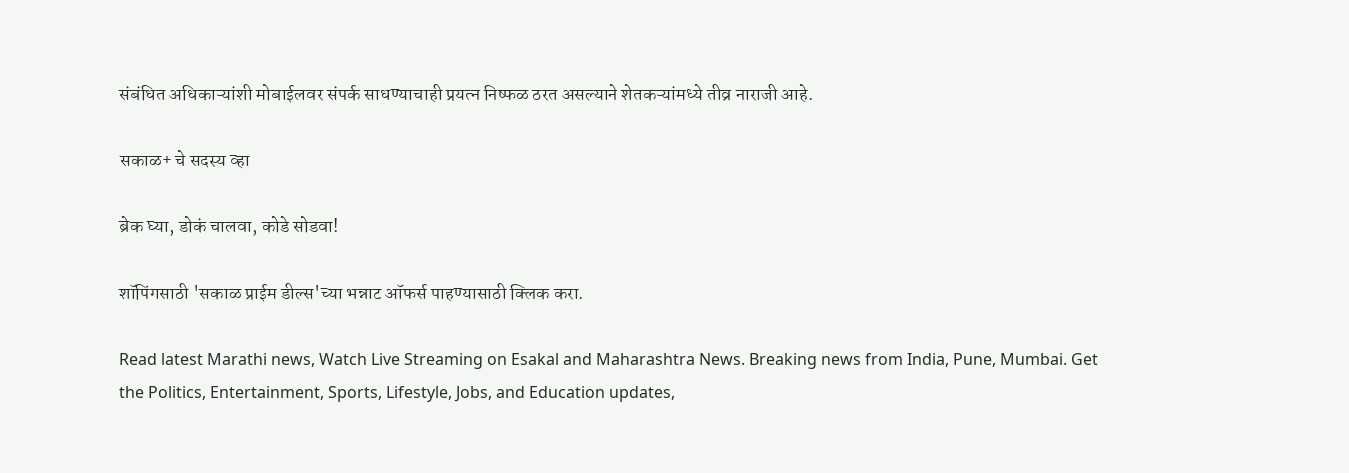संबंधित अधिकाऱ्यांशी मोबाईलवर संपर्क साधण्याचाही प्रयत्न निष्फळ ठरत असल्याने शेतकऱ्यांमध्ये तीव्र नाराजी आहे.

सकाळ+ चे सदस्य व्हा

ब्रेक घ्या, डोकं चालवा, कोडे सोडवा!

शॉपिंगसाठी 'सकाळ प्राईम डील्स'च्या भन्नाट ऑफर्स पाहण्यासाठी क्लिक करा.

Read latest Marathi news, Watch Live Streaming on Esakal and Maharashtra News. Breaking news from India, Pune, Mumbai. Get the Politics, Entertainment, Sports, Lifestyle, Jobs, and Education updates,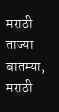मराठी ताज्या बातम्या, मराठी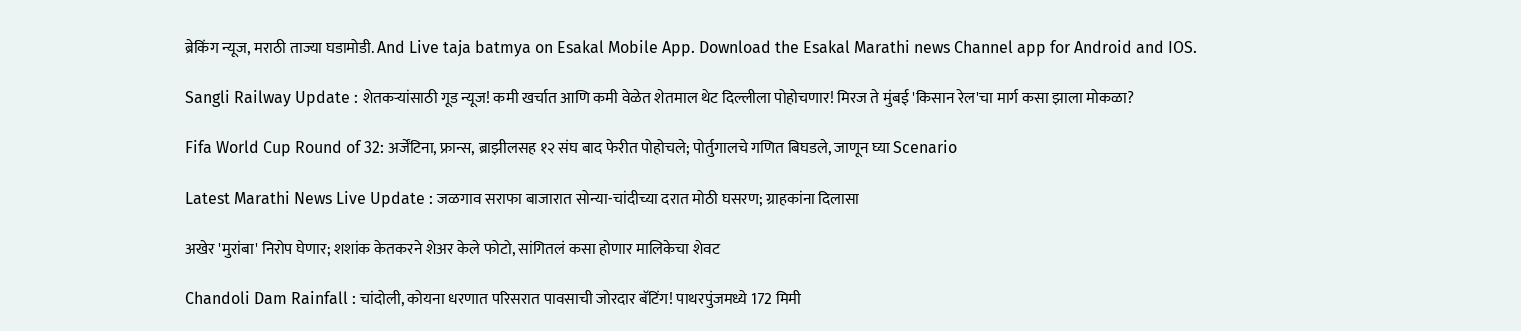ब्रेकिंग न्यूज, मराठी ताज्या घडामोडी. And Live taja batmya on Esakal Mobile App. Download the Esakal Marathi news Channel app for Android and IOS.

Sangli Railway Update : शेतकऱ्यांसाठी गूड न्यूज! कमी खर्चात आणि कमी वेळेत शेतमाल थेट दिल्लीला पोहोचणार! मिरज ते मुंबई 'किसान रेल'चा मार्ग कसा झाला मोकळा?

Fifa World Cup Round of 32: अर्जेंटिना, फ्रान्स, ब्राझीलसह १२ संघ बाद फेरीत पोहोचले; पोर्तुगालचे गणित बिघडले, जाणून घ्या Scenario

Latest Marathi News Live Update : जळगाव सराफा बाजारात सोन्या-चांदीच्या दरात मोठी घसरण; ग्राहकांना दिलासा

अखेर 'मुरांबा' निरोप घेणार; शशांक केतकरने शेअर केले फोटो, सांगितलं कसा होणार मालिकेचा शेवट

Chandoli Dam Rainfall : चांदोली, कोयना धरणात परिसरात पावसाची जोरदार बॅटिंग! पाथरपुंजमध्ये 172 मिमी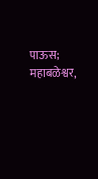पाऊस; महाबळेश्वर,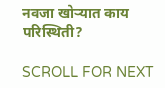नवजा खोऱ्यात काय परिस्थिती?

SCROLL FOR NEXT